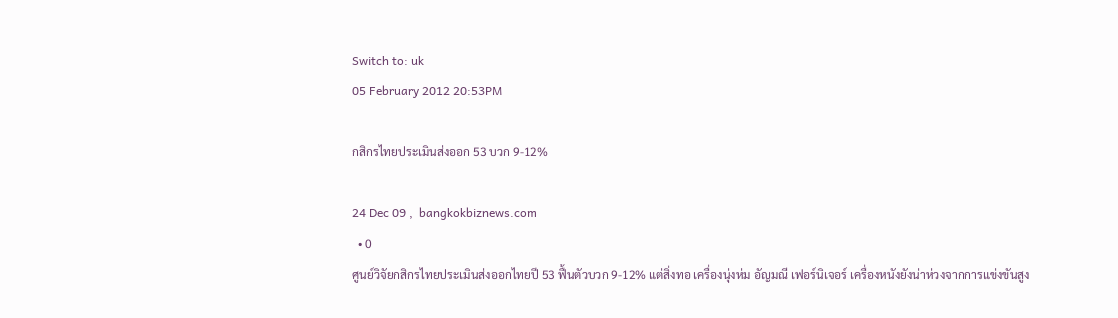Switch to: uk
05 February 2012 20:53PM

กสิกรไทยประเมินส่งออก 53 บวก 9-12%

24 Dec 09 ,  bangkokbiznews.com
  • 0
ศูนย์วิจัยกสิกรไทยประเมินส่งออกไทยปี 53 ฟื้นตัวบวก 9-12% แต่สิ่งทอ เครื่องนุ่งห่ม อัญมณี เฟอร์นิเจอร์ เครื่องหนังยังน่าห่วงจากการแข่งขันสูง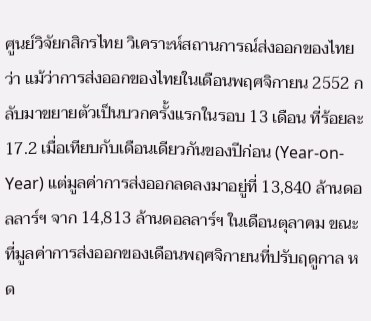ศูนย์วิจัยกสิกรไทย วิเคราะห์สถานการณ์ส่งออกของไทยว่า แม้ว่าการส่งออกของไทยในเดือนพฤศจิกายน 2552 กลับมาขยายตัวเป็นบวกครั้งแรกในรอบ 13 เดือน ที่ร้อยละ 17.2 เมื่อเทียบกับเดือนเดียวกันของปีก่อน (Year-on-Year) แต่มูลค่าการส่งออกลดลงมาอยู่ที่ 13,840 ล้านดอลลาร์ฯ จาก 14,813 ล้านดอลลาร์ฯ ในเดือนตุลาคม ขณะที่มูลค่าการส่งออกของเดือนพฤศจิกายนที่ปรับฤดูกาล หด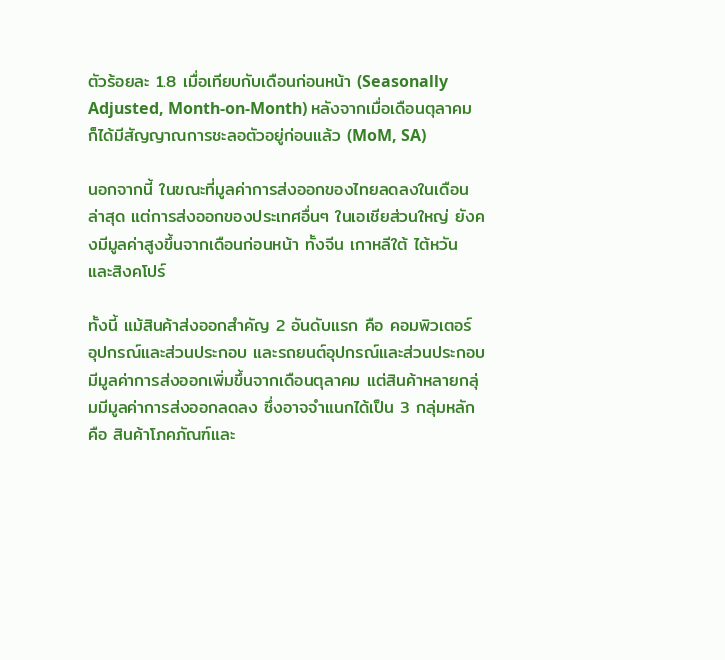ตัวร้อยละ 1.8 เมื่อเทียบกับเดือนก่อนหน้า (Seasonally Adjusted, Month-on-Month) หลังจากเมื่อเดือนตุลาคมก็ได้มีสัญญาณการชะลอตัวอยู่ก่อนแล้ว (MoM, SA)

นอกจากนี้ ในขณะที่มูลค่าการส่งออกของไทยลดลงในเดือนล่าสุด แต่การส่งออกของประเทศอื่นๆ ในเอเชียส่วนใหญ่ ยังคงมีมูลค่าสูงขึ้นจากเดือนก่อนหน้า ทั้งจีน เกาหลีใต้ ไต้หวัน และสิงคโปร์

ทั้งนี้ แม้สินค้าส่งออกสำคัญ 2 อันดับแรก คือ คอมพิวเตอร์ อุปกรณ์และส่วนประกอบ และรถยนต์อุปกรณ์และส่วนประกอบ มีมูลค่าการส่งออกเพิ่มขึ้นจากเดือนตุลาคม แต่สินค้าหลายกลุ่มมีมูลค่าการส่งออกลดลง ซึ่งอาจจำแนกได้เป็น 3 กลุ่มหลัก คือ สินค้าโภคภัณฑ์และ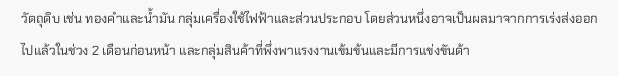วัตถุดิบ เช่น ทองคำและน้ำมัน กลุ่มเครื่องใช้ไฟฟ้าและส่วนประกอบ โดยส่วนหนึ่งอาจเป็นผลมาจากการเร่งส่งออกไปแล้วในช่วง 2 เดือนก่อนหน้า และกลุ่มสินค้าที่พึ่งพาแรงงานเข้มข้นและมีการแข่งขันด้า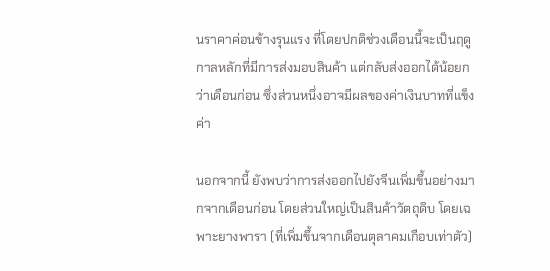นราคาค่อนข้างรุนแรง ที่โดยปกติช่วงเดือนนี้จะเป็นฤดูกาลหลักที่มีการส่งมอบสินค้า แต่กลับส่งออกได้น้อยกว่าเดือนก่อน ซึ่งส่วนหนึ่งอาจมีผลของค่าเงินบาทที่แข็งค่า

นอกจากนี้ ยังพบว่าการส่งออกไปยังจีนเพิ่มขึ้นอย่างมากจากเดือนก่อน โดยส่วนใหญ่เป็นสินค้าวัตถุดิบ โดยเฉพาะยางพารา (ที่เพิ่มขึ้นจากเดือนตุลาคมเกือบเท่าตัว)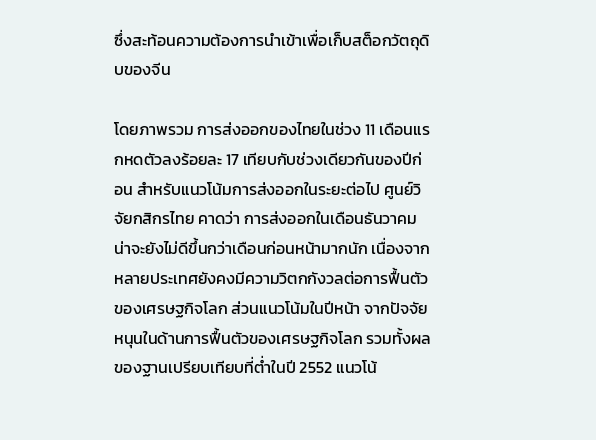ซึ่งสะท้อนความต้องการนำเข้าเพื่อเก็บสต็อกวัตถุดิบของจีน

โดยภาพรวม การส่งออกของไทยในช่วง 11 เดือนแรกหดตัวลงร้อยละ 17 เทียบกับช่วงเดียวกันของปีก่อน สำหรับแนวโน้มการส่งออกในระยะต่อไป ศูนย์วิจัยกสิกรไทย คาดว่า การส่งออกในเดือนธันวาคม น่าจะยังไม่ดีขึ้นกว่าเดือนก่อนหน้ามากนัก เนื่องจากหลายประเทศยังคงมีความวิตกกังวลต่อการฟื้นตัวของเศรษฐกิจโลก ส่วนแนวโน้มในปีหน้า จากปัจจัยหนุนในด้านการฟื้นตัวของเศรษฐกิจโลก รวมทั้งผลของฐานเปรียบเทียบที่ต่ำในปี 2552 แนวโน้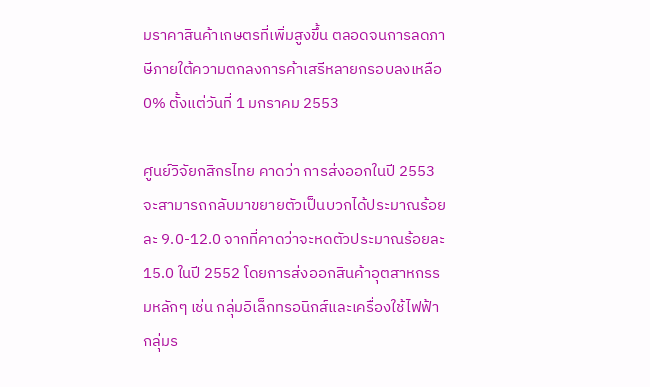มราคาสินค้าเกษตรที่เพิ่มสูงขึ้น ตลอดจนการลดภาษีภายใต้ความตกลงการค้าเสรีหลายกรอบลงเหลือ 0% ตั้งแต่วันที่ 1 มกราคม 2553

ศูนย์วิจัยกสิกรไทย คาดว่า การส่งออกในปี 2553 จะสามารถกลับมาขยายตัวเป็นบวกได้ประมาณร้อยละ 9.0-12.0 จากที่คาดว่าจะหดตัวประมาณร้อยละ 15.0 ในปี 2552 โดยการส่งออกสินค้าอุตสาหกรรมหลักๆ เช่น กลุ่มอิเล็กทรอนิกส์และเครื่องใช้ไฟฟ้า กลุ่มร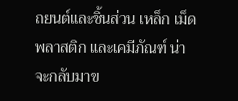ถยนต์และชิ้นส่วน เหล็ก เม็ดพลาสติก และเคมีภัณฑ์ น่าจะกลับมาข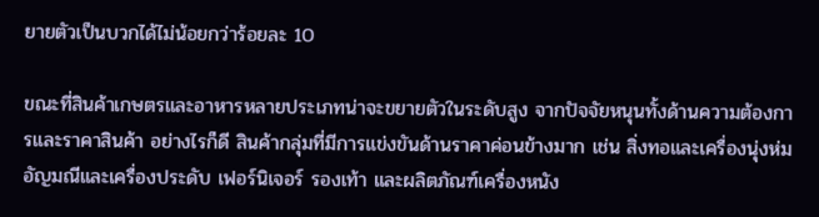ยายตัวเป็นบวกได้ไม่น้อยกว่าร้อยละ 10

ขณะที่สินค้าเกษตรและอาหารหลายประเภทน่าจะขยายตัวในระดับสูง จากปัจจัยหนุนทั้งด้านความต้องการและราคาสินค้า อย่างไรก็ดี สินค้ากลุ่มที่มีการแข่งขันด้านราคาค่อนข้างมาก เช่น สิ่งทอและเครื่องนุ่งห่ม อัญมณีและเครื่องประดับ เฟอร์นิเจอร์ รองเท้า และผลิตภัณฑ์เครื่องหนัง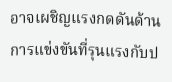อาจเผชิญแรงกดดันด้านการแข่งขันที่รุนแรงกับป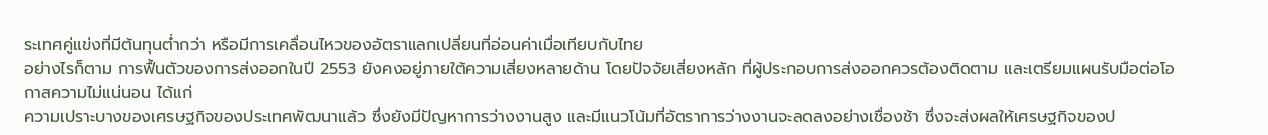ระเทศคู่แข่งที่มีต้นทุนต่ำกว่า หรือมีการเคลื่อนไหวของอัตราแลกเปลี่ยนที่อ่อนค่าเมื่อเทียบกับไทย
อย่างไรก็ตาม การฟื้นตัวของการส่งออกในปี 2553 ยังคงอยู่ภายใต้ความเสี่ยงหลายด้าน โดยปัจจัยเสี่ยงหลัก ที่ผู้ประกอบการส่งออกควรต้องติดตาม และเตรียมแผนรับมือต่อโอกาสความไม่แน่นอน ได้แก่
ความเปราะบางของเศรษฐกิจของประเทศพัฒนาแล้ว ซึ่งยังมีปัญหาการว่างงานสูง และมีแนวโน้มที่อัตราการว่างงานจะลดลงอย่างเชื่องช้า ซึ่งจะส่งผลให้เศรษฐกิจของป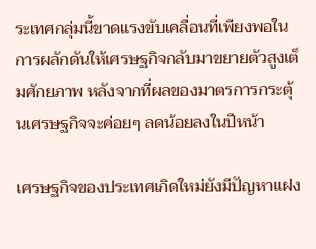ระเทศกลุ่มนี้ขาดแรงขับเคลื่อนที่เพียงพอในการผลักดันให้เศรษฐกิจกลับมาขยายตัวสูงเต็มศักยภาพ หลังจากที่ผลของมาตรการกระตุ้นเศรษฐกิจจะค่อยๆ ลดน้อยลงในปีหน้า

เศรษฐกิจของประเทศเกิดใหม่ยังมีปัญหาแฝง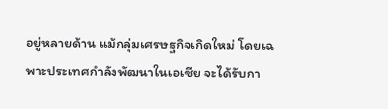อยู่หลายด้าน แม้กลุ่มเศรษฐกิจเกิดใหม่ โดยเฉพาะประเทศกำลังพัฒนาในเอเชีย จะได้รับกา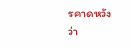รคาดหวังว่า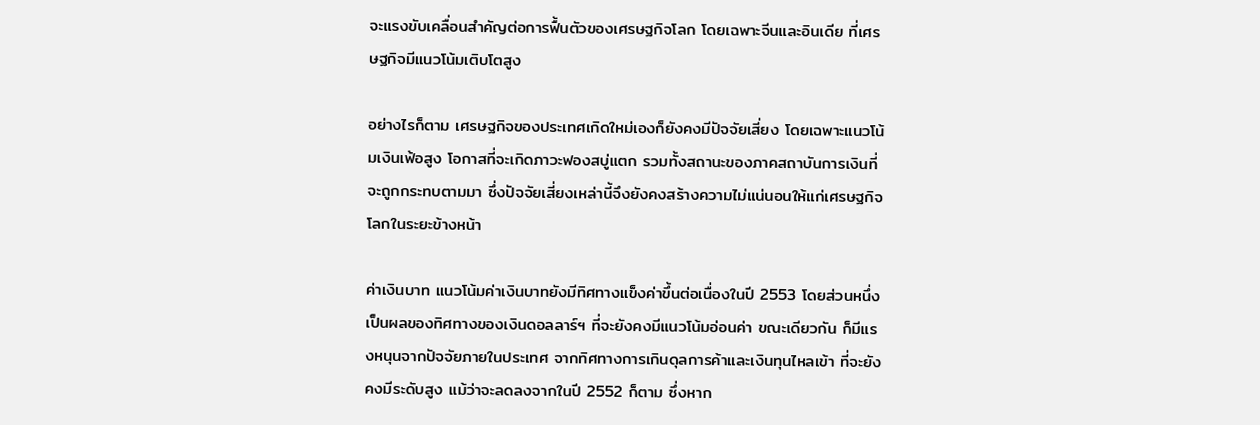จะแรงขับเคลื่อนสำคัญต่อการฟื้นตัวของเศรษฐกิจโลก โดยเฉพาะจีนและอินเดีย ที่เศรษฐกิจมีแนวโน้มเติบโตสูง

อย่างไรก็ตาม เศรษฐกิจของประเทศเกิดใหม่เองก็ยังคงมีปัจจัยเสี่ยง โดยเฉพาะแนวโน้มเงินเฟ้อสูง โอกาสที่จะเกิดภาวะฟองสบู่แตก รวมทั้งสถานะของภาคสถาบันการเงินที่จะถูกกระทบตามมา ซึ่งปัจจัยเสี่ยงเหล่านี้จึงยังคงสร้างความไม่แน่นอนให้แก่เศรษฐกิจโลกในระยะข้างหน้า

ค่าเงินบาท แนวโน้มค่าเงินบาทยังมีทิศทางแข็งค่าขึ้นต่อเนื่องในปี 2553 โดยส่วนหนึ่งเป็นผลของทิศทางของเงินดอลลาร์ฯ ที่จะยังคงมีแนวโน้มอ่อนค่า ขณะเดียวกัน ก็มีแรงหนุนจากปัจจัยภายในประเทศ จากทิศทางการเกินดุลการค้าและเงินทุนไหลเข้า ที่จะยังคงมีระดับสูง แม้ว่าจะลดลงจากในปี 2552 ก็ตาม ซึ่งหาก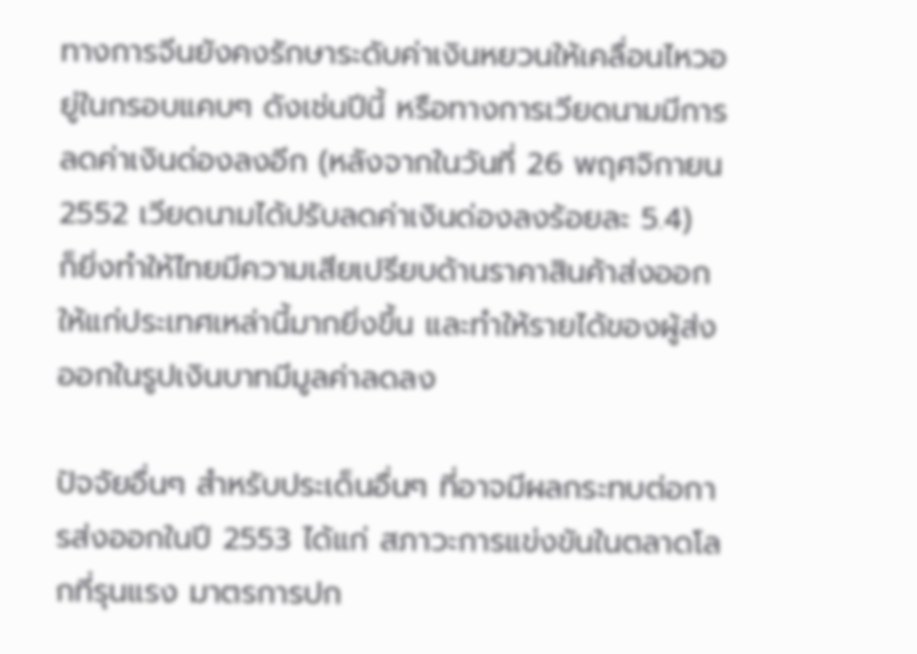ทางการจีนยังคงรักษาระดับค่าเงินหยวนให้เคลื่อนไหวอยู่ในกรอบแคบๆ ดังเช่นปีนี้ หรือทางการเวียดนามมีการลดค่าเงินด่องลงอีก (หลังจากในวันที่ 26 พฤศจิกายน 2552 เวียดนามได้ปรับลดค่าเงินด่องลงร้อยละ 5.4)  ก็ยิ่งทำให้ไทยมีความเสียเปรียบด้านราคาสินค้าส่งออกให้แก่ประเทศเหล่านี้มากยิ่งขึ้น และทำให้รายได้ของผู้ส่งออกในรูปเงินบาทมีมูลค่าลดลง

ปัจจัยอื่นๆ สำหรับประเด็นอื่นๆ ที่อาจมีผลกระทบต่อการส่งออกในปี 2553 ได้แก่ สภาวะการแข่งขันในตลาดโลกที่รุนแรง มาตรการปก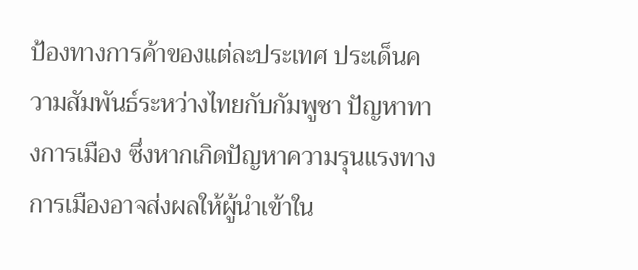ป้องทางการค้าของแต่ละประเทศ ประเด็นความสัมพันธ์ระหว่างไทยกับกัมพูชา ปัญหาทางการเมือง ซึ่งหากเกิดปัญหาความรุนแรงทางการเมืองอาจส่งผลให้ผู้นำเข้าใน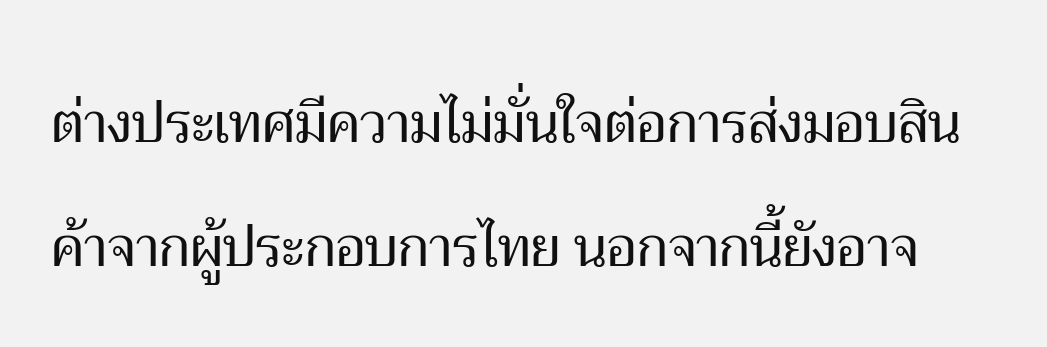ต่างประเทศมีความไม่มั่นใจต่อการส่งมอบสินค้าจากผู้ประกอบการไทย นอกจากนี้ยังอาจ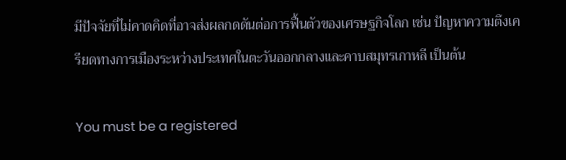มีปัจจัยที่ไม่คาดคิดที่อาจส่งผลกดดันต่อการฟื้นตัวของเศรษฐกิจโลก เช่น ปัญหาความตึงเครียดทางการเมืองระหว่างประเทศในตะวันออกกลางและคาบสมุทรเกาหลี เป็นต้น

You must be a registered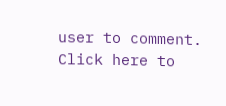user to comment. Click here to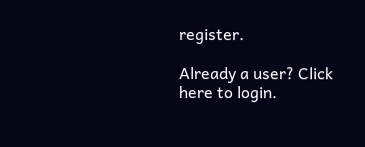register.

Already a user? Click here to login.